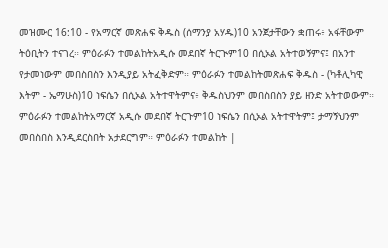መዝሙር 16:10 - የአማርኛ መጽሐፍ ቅዱስ (ሰማንያ አሃዱ)10 አንጀታቸውን ቋጠሩ፥ አፋቸውም ትዕቢትን ተናገረ። ምዕራፉን ተመልከትአዲሱ መደበኛ ትርጒም10 በሲኦል አትተወኝምና፤ በአንተ የታመነውም መበስበስን እንዲያይ አትፈቅድም። ምዕራፉን ተመልከትመጽሐፍ ቅዱስ - (ካቶሊካዊ እትም - ኤማሁስ)10 ነፍሴን በሲኦል አትተዋትምና፥ ቅዱስህንም መበስበስን ያይ ዘንድ አትተወውም። ምዕራፉን ተመልከትአማርኛ አዲሱ መደበኛ ትርጉም10 ነፍሴን በሲኦል አትተዋትም፤ ታማኝህንም መበስበስ እንዲደርስበት አታደርግም። ምዕራፉን ተመልከት |